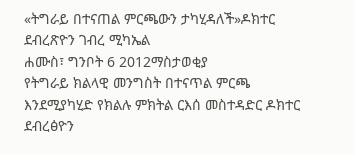«ትግራይ በተናጠል ምርጫውን ታካሂዳለች»ዶክተር ደብረጽዮን ገብረ ሚካኤል
ሐሙስ፣ ግንቦት 6 2012ማስታወቂያ
የትግራይ ክልላዊ መንግስት በተናጥል ምርጫ እንደሚያካሂድ የክልሉ ምክትል ርእሰ መስተዳድር ዶክተር ደብረፅዮን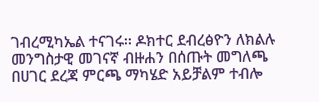ገብረሚካኤል ተናገሩ፡፡ ዶክተር ደብረፅዮን ለክልሉ መንግስታዊ መገናኛ ብዙሐን በሰጡት መግለጫ በሀገር ደረጃ ምርጫ ማካሄድ አይቻልም ተብሎ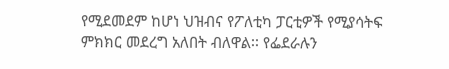የሚደመደም ከሆነ ህዝብና የፖለቲካ ፓርቲዎች የሚያሳትፍ ምክክር መደረግ አለበት ብለዋል፡፡ የፌደራሉን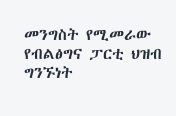መንግስት የሚመራው የብልፅግና ፓርቲ ህዝብ ግንኙነት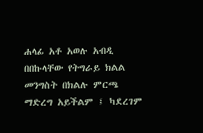ሐላፊ አቶ አወሉ አብዲ በበኩላቸው የትግራይ ክልል መንግስት በክልሉ ምርጫ ማድረግ አይችልም ፤ ካደረገም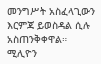መንግሥት አስፈላጊውን እርምጃ ይወስዳል ሲሉ አስጠንቅቀዋል።
ሚሊዮን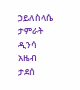ኃይለስላሴ
ታምራት ዲንሳ
አዜብ ታደሰ